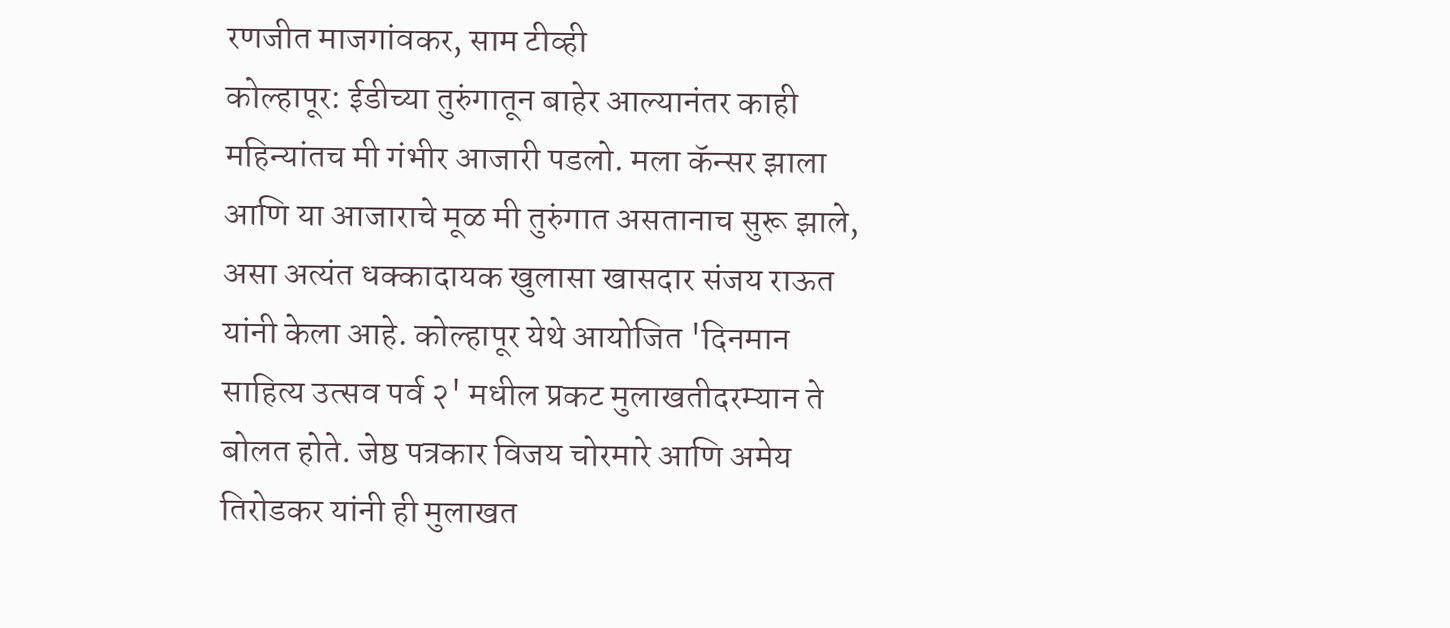रणजीत माजगांवकर, साम टीव्ही
कोल्हापूर: ईडीच्या तुरुंगातून बाहेर आल्यानंतर काही महिन्यांतच मी गंभीर आजारी पडलो. मला कॅन्सर झाला आणि या आजाराचे मूळ मी तुरुंगात असतानाच सुरू झाले, असा अत्यंत धक्कादायक खुलासा खासदार संजय राऊत यांनी केला आहे. कोल्हापूर येथे आयोजित 'दिनमान साहित्य उत्सव पर्व २' मधील प्रकट मुलाखतीदरम्यान ते बोलत होते. जेष्ठ पत्रकार विजय चोरमारे आणि अमेय तिरोडकर यांनी ही मुलाखत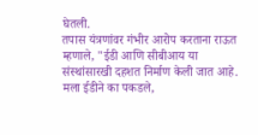घेतली.
तपास यंत्रणांवर गंभीर आरोप करताना राऊत म्हणाले, "ईडी आणि सीबीआय या संस्थांसारखी दहशत निर्माण केली जात आहे. मला ईडीने का पकडले,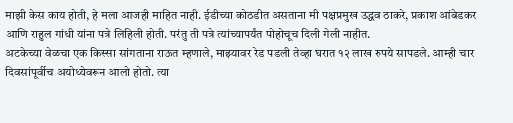माझी केस काय होती, हे मला आजही माहित नाही. ईडीच्या कोठडीत असताना मी पक्षप्रमुख उद्धव ठाकरे, प्रकाश आंबेडकर आणि राहुल गांधी यांना पत्रे लिहिली होती. परंतु ती पत्रे त्यांच्यापर्यंत पोहोचूच दिली गेली नाहीत.
अटकेच्या वेळचा एक किस्सा सांगताना राऊत म्हणाले, माझ्यावर रेड पडली तेव्हा घरात १२ लाख रुपये सापडले. आम्ही चार दिवसांपूर्वीच अयोध्येवरून आलो होतो. त्या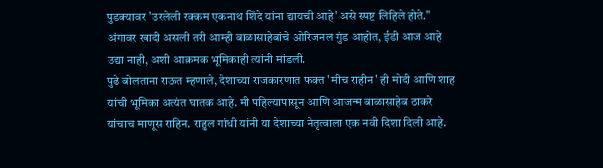पुडक्यावर 'उरलेली रक्कम एकनाथ शिंदे यांना द्यायची आहे' असे स्पष्ट लिहिले होते." अंगावर खादी असली तरी आम्ही बाळासाहेबांचे ओरिजनल गुंड आहोत, ईडी आज आहे उद्या नाही, अशी आक्रमक भूमिकाही त्यांनी मांडली.
पुढे बोलताना राऊत म्हणाले, देशाच्या राजकारणात फक्त 'मीच राहीन' ही मोदी आणि शाह यांची भूमिका अत्यंत घातक आहे. मी पहिल्यापासून आणि आजन्म बाळासाहेब ठाकरे यांचाच माणूस राहिन. राहुल गांधी यांनी या देशाच्या नेतृत्वाला एक नवी दिशा दिली आहे.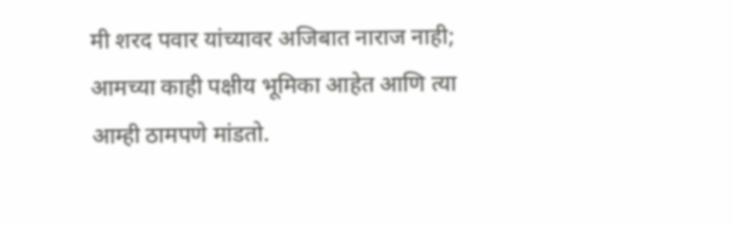मी शरद पवार यांच्यावर अजिबात नाराज नाही; आमच्या काही पक्षीय भूमिका आहेत आणि त्या आम्ही ठामपणे मांडतो.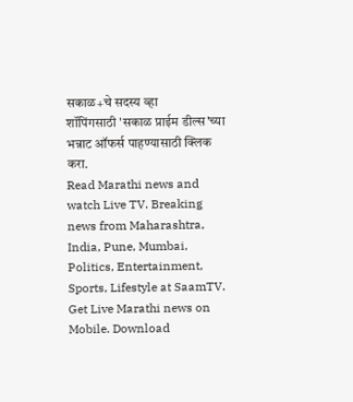सकाळ+चे सदस्य व्हा
शॉपिंगसाठी 'सकाळ प्राईम डील्स'च्या भन्नाट ऑफर्स पाहण्यासाठी क्लिक करा.
Read Marathi news and watch Live TV. Breaking news from Maharashtra, India, Pune, Mumbai, Politics, Entertainment, Sports, Lifestyle at SaamTV. Get Live Marathi news on Mobile. Download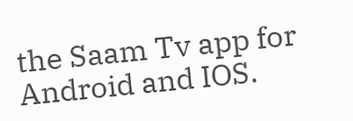the Saam Tv app for Android and IOS.